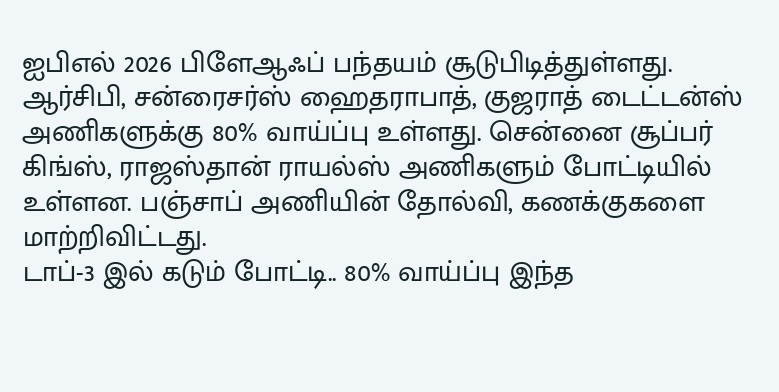ஐபிஎல் 2026 பிளேஆஃப் பந்தயம் சூடுபிடித்துள்ளது. ஆர்சிபி, சன்ரைசர்ஸ் ஹைதராபாத், குஜராத் டைட்டன்ஸ் அணிகளுக்கு 80% வாய்ப்பு உள்ளது. சென்னை சூப்பர் கிங்ஸ், ராஜஸ்தான் ராயல்ஸ் அணிகளும் போட்டியில் உள்ளன. பஞ்சாப் அணியின் தோல்வி, கணக்குகளை மாற்றிவிட்டது.
டாப்-3 இல் கடும் போட்டி.. 80% வாய்ப்பு இந்த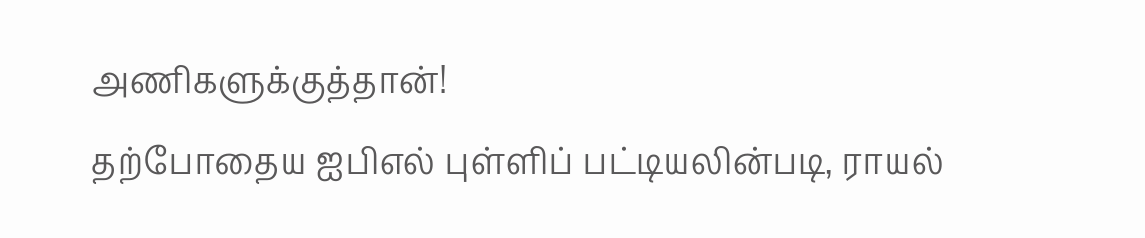அணிகளுக்குத்தான்!
தற்போதைய ஐபிஎல் புள்ளிப் பட்டியலின்படி, ராயல்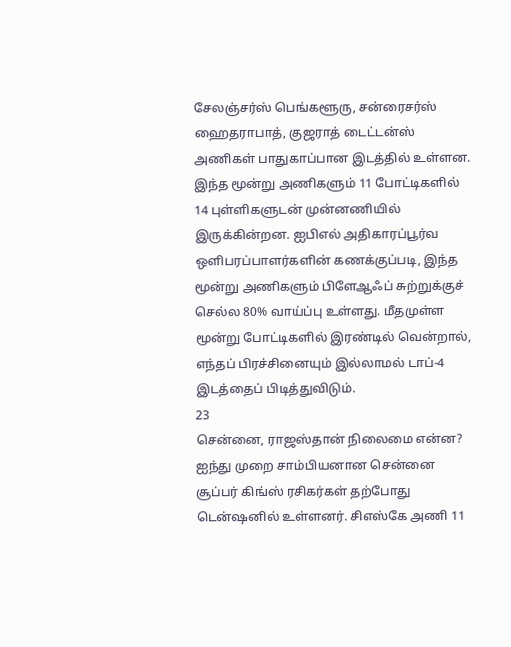சேலஞ்சர்ஸ் பெங்களூரு, சன்ரைசர்ஸ் ஹைதராபாத், குஜராத் டைட்டன்ஸ் அணிகள் பாதுகாப்பான இடத்தில் உள்ளன. இந்த மூன்று அணிகளும் 11 போட்டிகளில் 14 புள்ளிகளுடன் முன்னணியில் இருக்கின்றன. ஐபிஎல் அதிகாரப்பூர்வ ஒளிபரப்பாளர்களின் கணக்குப்படி, இந்த மூன்று அணிகளும் பிளேஆஃப் சுற்றுக்குச் செல்ல 80% வாய்ப்பு உள்ளது. மீதமுள்ள மூன்று போட்டிகளில் இரண்டில் வென்றால், எந்தப் பிரச்சினையும் இல்லாமல் டாப்-4 இடத்தைப் பிடித்துவிடும்.
23
சென்னை, ராஜஸ்தான் நிலைமை என்ன?
ஐந்து முறை சாம்பியனான சென்னை சூப்பர் கிங்ஸ் ரசிகர்கள் தற்போது டென்ஷனில் உள்ளனர். சிஎஸ்கே அணி 11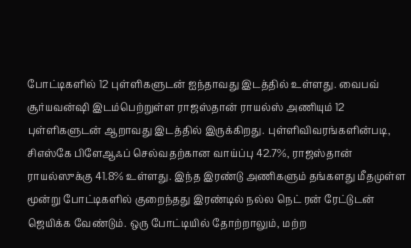போட்டிகளில் 12 புள்ளிகளுடன் ஐந்தாவது இடத்தில் உள்ளது. வைபவ் சூர்யவன்ஷி இடம்பெற்றுள்ள ராஜஸ்தான் ராயல்ஸ் அணியும் 12 புள்ளிகளுடன் ஆறாவது இடத்தில் இருக்கிறது. புள்ளிவிவரங்களின்படி, சிஎஸ்கே பிளேஆஃப் செல்வதற்கான வாய்ப்பு 42.7%, ராஜஸ்தான் ராயல்ஸுக்கு 41.8% உள்ளது. இந்த இரண்டு அணிகளும் தங்களது மீதமுள்ள மூன்று போட்டிகளில் குறைந்தது இரண்டில் நல்ல நெட் ரன் ரேட்டுடன் ஜெயிக்க வேண்டும். ஒரு போட்டியில் தோற்றாலும், மற்ற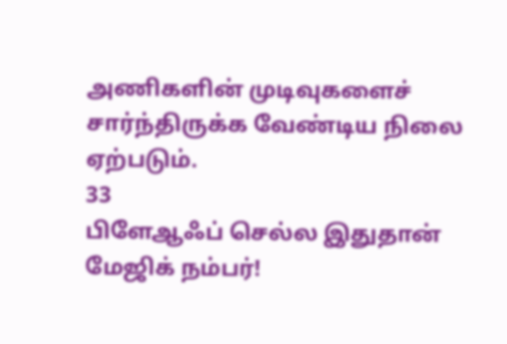அணிகளின் முடிவுகளைச் சார்ந்திருக்க வேண்டிய நிலை ஏற்படும்.
33
பிளேஆஃப் செல்ல இதுதான் மேஜிக் நம்பர்!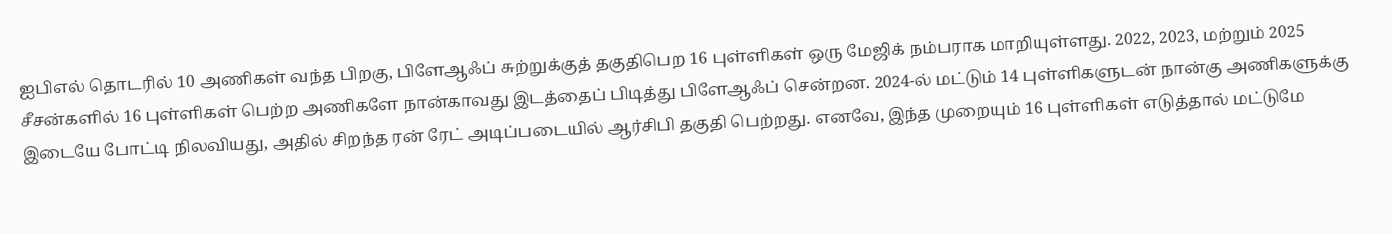ஐபிஎல் தொடரில் 10 அணிகள் வந்த பிறகு, பிளேஆஃப் சுற்றுக்குத் தகுதிபெற 16 புள்ளிகள் ஒரு மேஜிக் நம்பராக மாறியுள்ளது. 2022, 2023, மற்றும் 2025 சீசன்களில் 16 புள்ளிகள் பெற்ற அணிகளே நான்காவது இடத்தைப் பிடித்து பிளேஆஃப் சென்றன. 2024-ல் மட்டும் 14 புள்ளிகளுடன் நான்கு அணிகளுக்கு இடையே போட்டி நிலவியது, அதில் சிறந்த ரன் ரேட் அடிப்படையில் ஆர்சிபி தகுதி பெற்றது. எனவே, இந்த முறையும் 16 புள்ளிகள் எடுத்தால் மட்டுமே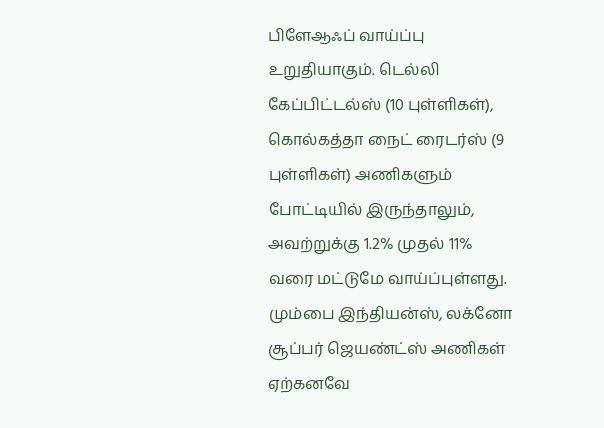பிளேஆஃப் வாய்ப்பு உறுதியாகும். டெல்லி கேப்பிட்டல்ஸ் (10 புள்ளிகள்), கொல்கத்தா நைட் ரைடர்ஸ் (9 புள்ளிகள்) அணிகளும் போட்டியில் இருந்தாலும், அவற்றுக்கு 1.2% முதல் 11% வரை மட்டுமே வாய்ப்புள்ளது. மும்பை இந்தியன்ஸ், லக்னோ சூப்பர் ஜெயண்ட்ஸ் அணிகள் ஏற்கனவே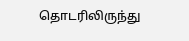தொடரிலிருந்து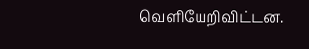வெளியேறிவிட்டன.